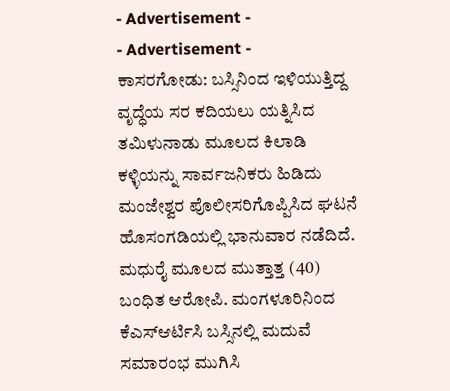- Advertisement -
- Advertisement -
ಕಾಸರಗೋಡು: ಬಸ್ಸಿನಿಂದ ಇಳಿಯುತ್ತಿದ್ದ ವೃದ್ಧೆಯ ಸರ ಕದಿಯಲು ಯತ್ನಿಸಿದ ತಮಿಳುನಾಡು ಮೂಲದ ಕಿಲಾಡಿ ಕಳ್ಳಿಯನ್ನು ಸಾರ್ವಜನಿಕರು ಹಿಡಿದು ಮಂಜೇಶ್ವರ ಪೊಲೀಸರಿಗೊಪ್ಪಿಸಿದ ಘಟನೆ ಹೊಸಂಗಡಿಯಲ್ಲಿ ಭಾನುವಾರ ನಡೆದಿದೆ.
ಮಧುರೈ ಮೂಲದ ಮುತ್ತಾತ್ತ (40) ಬಂಧಿತ ಆರೋಪಿ. ಮಂಗಳೂರಿನಿಂದ ಕೆಎಸ್ಆರ್ಟಿಸಿ ಬಸ್ಸಿನಲ್ಲಿ ಮದುವೆ ಸಮಾರಂಭ ಮುಗಿಸಿ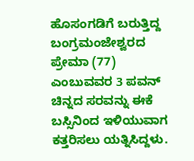ಹೊಸಂಗಡಿಗೆ ಬರುತ್ತಿದ್ದ ಬಂಗ್ರಮಂಜೇಶ್ವರದ ಪ್ರೇಮಾ (77) ಎಂಬುವವರ 3 ಪವನ್ ಚಿನ್ನದ ಸರವನ್ನು ಈಕೆ ಬಸ್ಸಿನಿಂದ ಇಳಿಯುವಾಗ ಕತ್ತರಿಸಲು ಯತ್ನಿಸಿದ್ದಳು.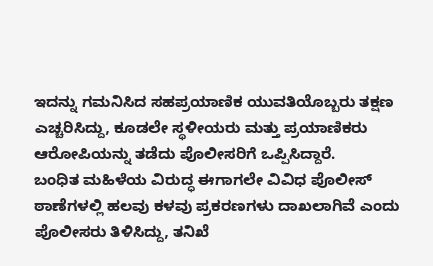ಇದನ್ನು ಗಮನಿಸಿದ ಸಹಪ್ರಯಾಣಿಕ ಯುವತಿಯೊಬ್ಬರು ತಕ್ಷಣ ಎಚ್ಚರಿಸಿದ್ದು, ಕೂಡಲೇ ಸ್ಥಳೀಯರು ಮತ್ತು ಪ್ರಯಾಣಿಕರು ಆರೋಪಿಯನ್ನು ತಡೆದು ಪೊಲೀಸರಿಗೆ ಒಪ್ಪಿಸಿದ್ದಾರೆ.
ಬಂಧಿತ ಮಹಿಳೆಯ ವಿರುದ್ಧ ಈಗಾಗಲೇ ವಿವಿಧ ಪೊಲೀಸ್ ಠಾಣೆಗಳಲ್ಲಿ ಹಲವು ಕಳವು ಪ್ರಕರಣಗಳು ದಾಖಲಾಗಿವೆ ಎಂದು ಪೊಲೀಸರು ತಿಳಿಸಿದ್ದು, ತನಿಖೆ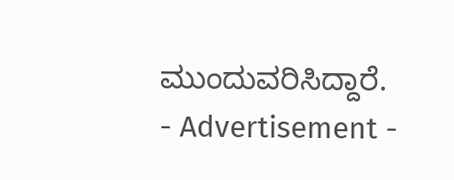ಮುಂದುವರಿಸಿದ್ದಾರೆ.
- Advertisement -